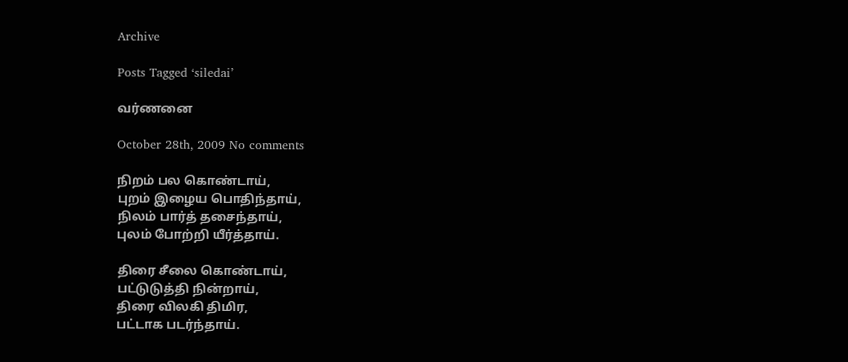Archive

Posts Tagged ‘siledai’

வர்ணனை

October 28th, 2009 No comments

நிறம் பல கொண்டாய்,
புறம் இழைய பொதிந்தாய்,
நிலம் பார்த் தசைந்தாய்,
புலம் போற்றி யீர்த்தாய்.

திரை சீலை கொண்டாய்,
பட்டுடுத்தி நின்றாய்,
திரை விலகி திமிர,
பட்டாக படர்ந்தாய்.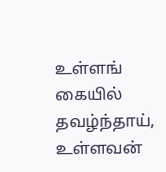உள்ளங் கையில் தவழ்ந்தாய்,
உள்ளவன்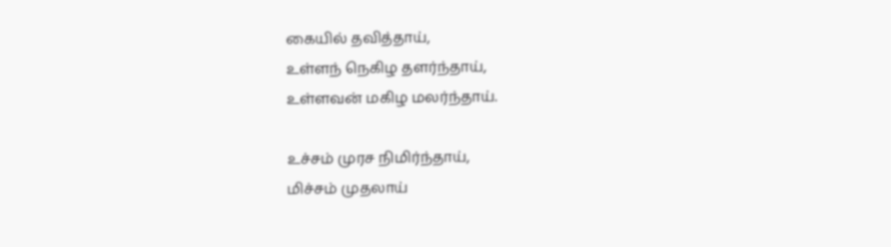கையில் தவித்தாய்,
உள்ளந் நெகிழ தளர்ந்தாய்,
உள்ளவன் மகிழ மலர்ந்தாய்.

உச்சம் முரச நிமிர்ந்தாய்,
மிச்சம் முதலாய்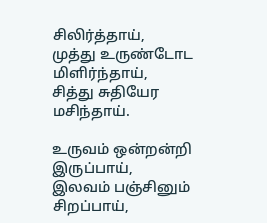சிலிர்த்தாய்,
முத்து உருண்டோட மிளிர்ந்தாய்,
சித்து சுதியேர மசிந்தாய்.

உருவம் ஒன்றன்றி இருப்பாய்,
இலவம் பஞ்சினும் சிறப்பாய்,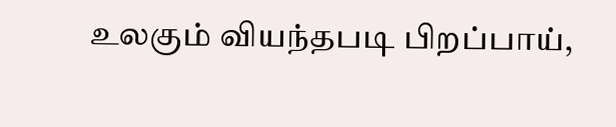உலகும் வியந்தபடி பிறப்பாய்,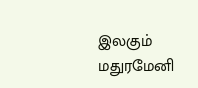இலகும் மதுரமேனி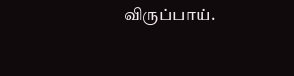விருப்பாய்.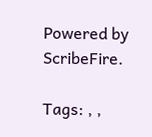Powered by ScribeFire.

Tags: , ,